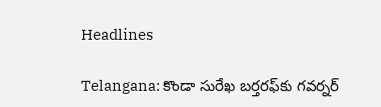Headlines

Telangana: కొండా సురేఖ బర్తరఫ్‌కు గవర్నర్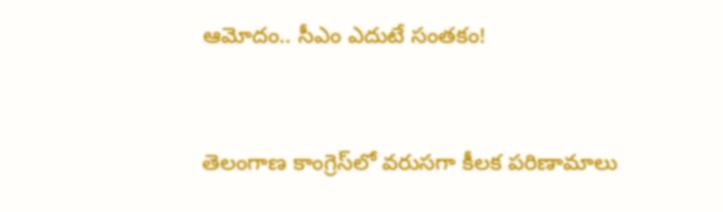ఆమోదం.. సీఎం ఎదుటే సంతకం!


తెలంగాణ కాంగ్రెస్‌లో వరుసగా కీలక పరిణామాలు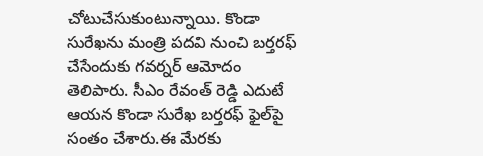చోటుచేసుకుంటున్నాయి. కొండా సురేఖను మంత్రి పదవి నుంచి బర్తరఫ్ చేసేందుకు గవర్నర్ ఆమోదం తెలిపారు. సీఎం రేవంత్ రెడ్డి ఎదుటే ఆయన కొండా సురేఖ బర్తరఫ్ ఫైల్‌పై సంతం చేశారు.ఈ మేరకు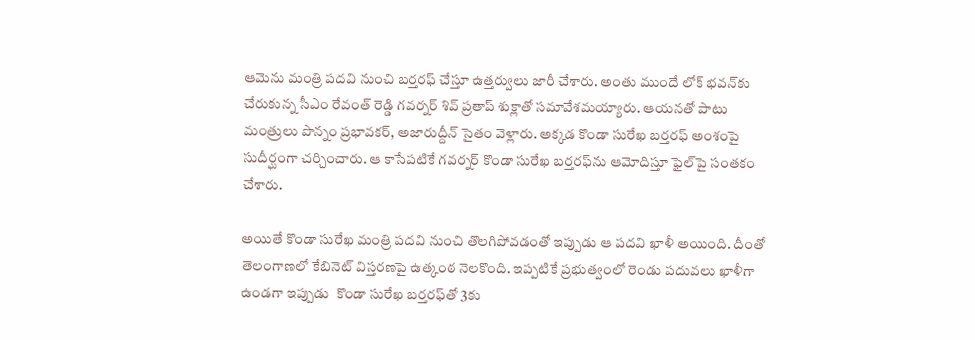ఆమెను మంత్రి పదవి నుంచి బర్తరఫ్ చేస్తూ ఉత్తర్వులు జారీ చేశారు. అంతు ముందే లోక్‌ భవన్‌కు చేరుకున్న సీఎం రేవంత్ రెడ్డి గవర్నర్‌ శివ్‌ ప్రతాప్‌ శుక్లాతో సమావేశమయ్యారు. ఆయనతో పాటు మంత్రులు పొన్నం ప్రభావకర్, అజారుద్దీన్ సైతం వెళ్లారు. అక్కడ కొండా సురేఖ బర్తరఫ్‌ అంశంపై సుదీర్ఘంగా చర్చించారు. ఆ కాసేపటికే గవర్నర్ కొండా సురేఖ బర్తరఫ్‌ను ఆమోదిస్తూ ఫైల్‌పై సంతకం చేశారు.

అయితే కొండా సురేఖ మంత్రి పదవి నుంచి తొలగిపోవడంతో ఇప్పుడు ఆ పదవి ఖాళీ అయింది. దీంతో తెలంగాణలో కేబినెట్‌ విస్తరణపై ఉత్కంఠ నెలకొంది. ఇప్పటికే ప్రభుత్వంలో రెండు పదువలు ఖాళీగా ఉండగా ఇప్పుడు  కొండా సురేఖ బర్తరఫ్‌తో 3కు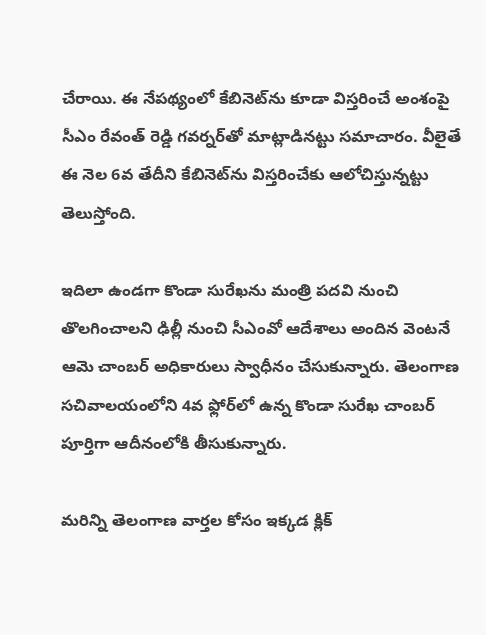చేరాయి. ఈ నేపథ్యంలో కేబినెట్‌ను కూడా విస్తరించే అంశంపై సీఎం రేవంత్ రెడ్డి గవర్నర్‌తో మాట్లాడినట్టు సమాచారం. వీలైతే ఈ నెల 6వ తేదీని కేబినెట్‌ను విస్తరించేకు ఆలోచిస్తున్నట్టు తెలుస్తోంది.

ఇదిలా ఉండగా కొండా సురేఖను మంత్రి పదవి నుంచి తొలగించాలని ఢిల్లీ నుంచి సీఎంవో ఆదేశాలు అందిన వెంటనే ఆమె చాంబర్‌ అధికారులు స్వాధీనం చేసుకున్నారు. తెలంగాణ సచివాలయంలోని 4వ ఫ్లోర్‌లో ఉన్న కొండా సురేఖ చాంబర్‌ పూర్తిగా ఆదీనంలోకి తీసుకున్నారు.

మరిన్ని తెలంగాణ వార్తల కోసం ఇక్కడ క్లిక్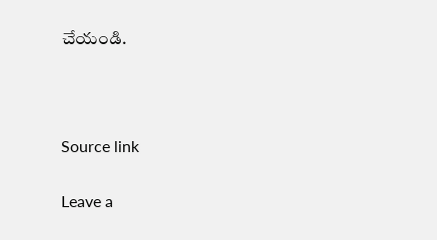చేయండి.



Source link

Leave a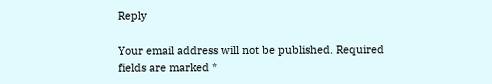Reply

Your email address will not be published. Required fields are marked *